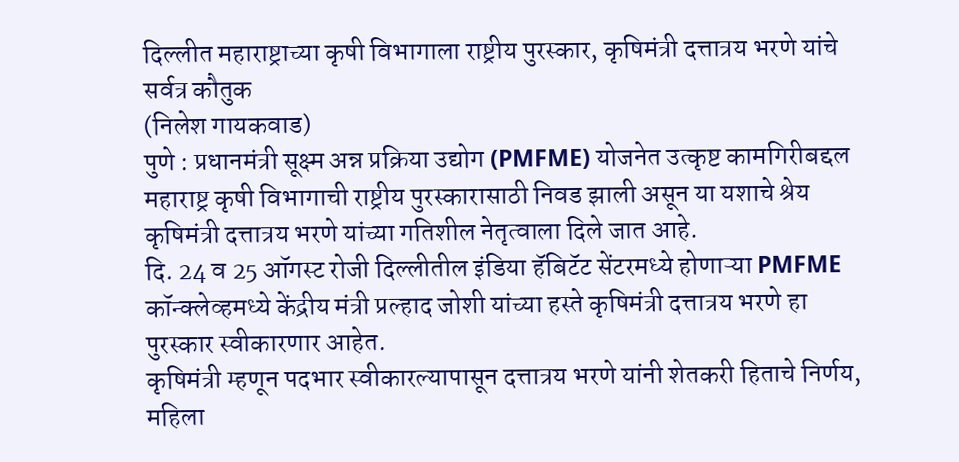दिल्लीत महाराष्ट्राच्या कृषी विभागाला राष्ट्रीय पुरस्कार, कृषिमंत्री दत्तात्रय भरणे यांचे सर्वत्र कौतुक
(निलेश गायकवाड)
पुणे : प्रधानमंत्री सूक्ष्म अन्न प्रक्रिया उद्योग (PMFME) योजनेत उत्कृष्ट कामगिरीबद्दल महाराष्ट्र कृषी विभागाची राष्ट्रीय पुरस्कारासाठी निवड झाली असून या यशाचे श्रेय कृषिमंत्री दत्तात्रय भरणे यांच्या गतिशील नेतृत्वाला दिले जात आहे.
दि. 24 व 25 ऑगस्ट रोजी दिल्लीतील इंडिया हॅबिटॅट सेंटरमध्ये होणाऱ्या PMFME कॉन्क्लेव्हमध्ये केंद्रीय मंत्री प्रल्हाद जोशी यांच्या हस्ते कृषिमंत्री दत्तात्रय भरणे हा पुरस्कार स्वीकारणार आहेत.
कृषिमंत्री म्हणून पदभार स्वीकारल्यापासून दत्तात्रय भरणे यांनी शेतकरी हिताचे निर्णय, महिला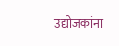उद्योजकांना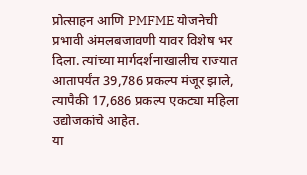प्रोत्साहन आणि PMFME योजनेची प्रभावी अंमलबजावणी यावर विशेष भर दिला. त्यांच्या मार्गदर्शनाखालीच राज्यात आतापर्यंत 39,786 प्रकल्प मंजूर झाले, त्यापैकी 17,686 प्रकल्प एकट्या महिला उद्योजकांचे आहेत.
या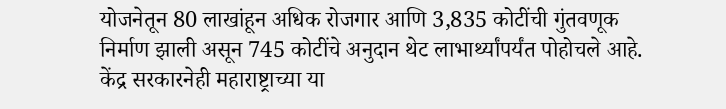योजनेतून 80 लाखांहून अधिक रोजगार आणि 3,835 कोटींची गुंतवणूक निर्माण झाली असून 745 कोटींचे अनुदान थेट लाभार्थ्यांपर्यंत पोहोचले आहे. केंद्र सरकारनेही महाराष्ट्राच्या या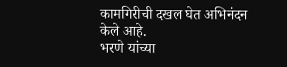कामगिरीची दखल घेत अभिनंदन केले आहे.
भरणे यांच्या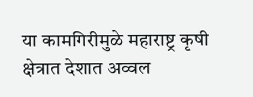या कामगिरीमुळे महाराष्ट्र कृषी क्षेत्रात देशात अव्वल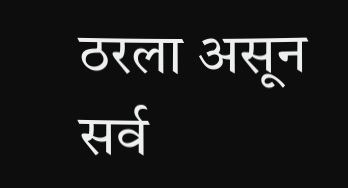ठरला असून सर्व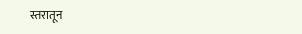स्तरातून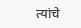त्यांचे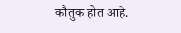कौतुक होत आहे.